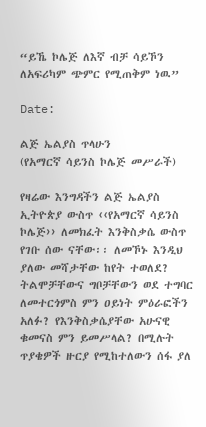“ይኼ ኮሌጅ ለእኛ ብቻ ሳይኾን ለአፍሪካም ጭምር የሚጠቅም ነዉ”

Date:

ልጅ ኤልያስ ጥላሁን
(የአማርኛ ሳይንስ ኮሌጅ መሥራች)

የዛሬው እንግዳችን ልጅ ኤልያስ ኢትዮጵያ ውስጥ ‹‹የአማርኛ ሳይንስ ኮሌጅ›› ለመክፈት እንቅስቃሴ ውስጥ የገቡ ሰው ናቸው፡፡ ለመኾኑ እንዲህ ያለው መሻታቸው ከየት ተወለደ? ትልሞቻቸውና ግቦቻቸውን ወደ ተግባር ለመተርጎምስ ምን ዐይነት ምዕራፎችን አለፉ? የእንቅስቃሴያቸው አሁናዊ ቁመናስ ምን ይመሥላል? በሚሉት ጥያቄዎች ዙርያ የሚከተለውን ሰፋ ያለ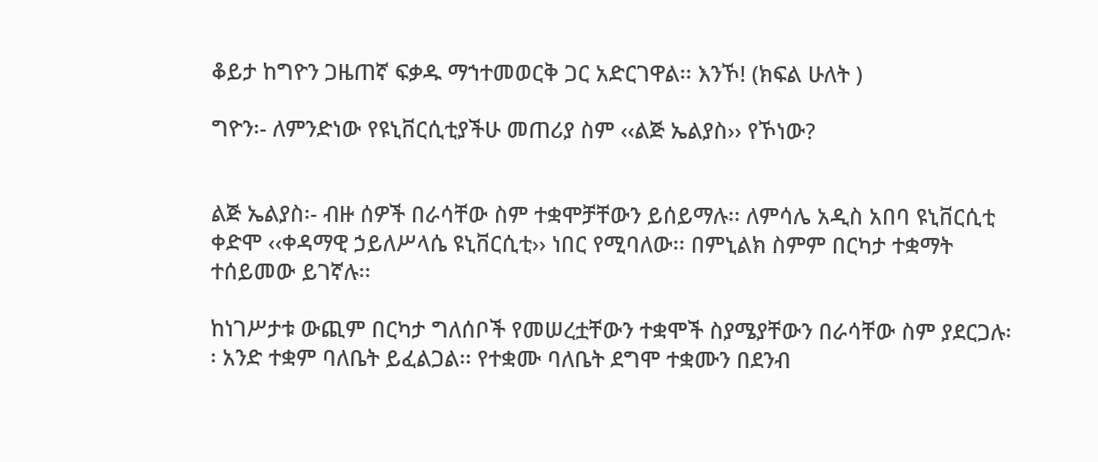ቆይታ ከግዮን ጋዜጠኛ ፍቃዱ ማኀተመወርቅ ጋር አድርገዋል፡፡ እንኾ! (ክፍል ሁለት )

ግዮን፡- ለምንድነው የዩኒቨርሲቲያችሁ መጠሪያ ስም ‹‹ልጅ ኤልያስ›› የኾነው?


ልጅ ኤልያስ፡- ብዙ ሰዎች በራሳቸው ስም ተቋሞቻቸውን ይሰይማሉ፡፡ ለምሳሌ አዲስ አበባ ዩኒቨርሲቲ ቀድሞ ‹‹ቀዳማዊ ኃይለሥላሴ ዩኒቨርሲቲ›› ነበር የሚባለው፡፡ በምኒልክ ስምም በርካታ ተቋማት ተሰይመው ይገኛሉ፡፡

ከነገሥታቱ ውጪም በርካታ ግለሰቦች የመሠረቷቸውን ተቋሞች ስያሜያቸውን በራሳቸው ስም ያደርጋሉ፡፡ አንድ ተቋም ባለቤት ይፈልጋል፡፡ የተቋሙ ባለቤት ደግሞ ተቋሙን በደንብ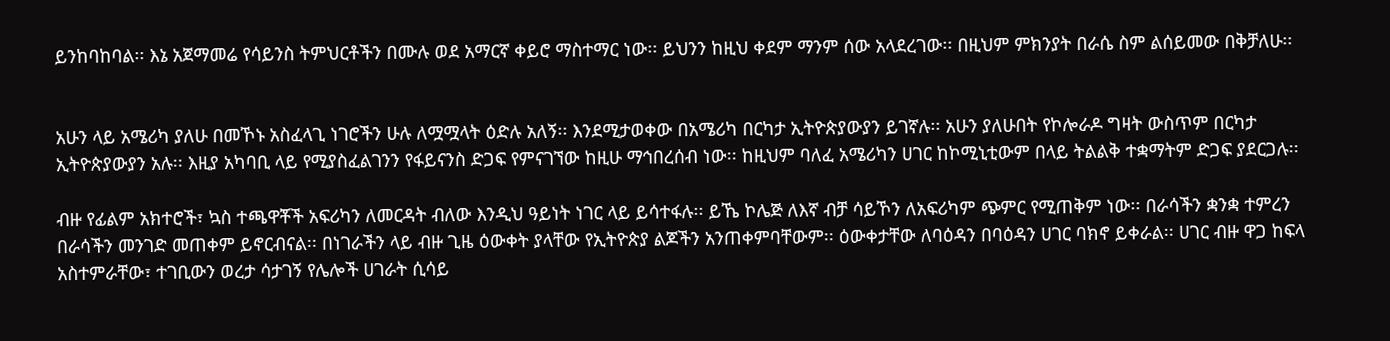ይንከባከባል፡፡ እኔ አጀማመሬ የሳይንስ ትምህርቶችን በሙሉ ወደ አማርኛ ቀይሮ ማስተማር ነው፡፡ ይህንን ከዚህ ቀደም ማንም ሰው አላደረገው፡፡ በዚህም ምክንያት በራሴ ስም ልሰይመው በቅቻለሁ፡፡


አሁን ላይ አሜሪካ ያለሁ በመኾኑ አስፈላጊ ነገሮችን ሁሉ ለሟሟላት ዕድሉ አለኝ፡፡ እንደሚታወቀው በአሜሪካ በርካታ ኢትዮጵያውያን ይገኛሉ፡፡ አሁን ያለሁበት የኮሎራዶ ግዛት ውስጥም በርካታ ኢትዮጵያውያን አሉ፡፡ እዚያ አካባቢ ላይ የሚያስፈልገንን የፋይናንስ ድጋፍ የምናገኘው ከዚሁ ማኅበረሰብ ነው፡፡ ከዚህም ባለፈ አሜሪካን ሀገር ከኮሚኒቲውም በላይ ትልልቅ ተቋማትም ድጋፍ ያደርጋሉ፡፡

ብዙ የፊልም አክተሮች፣ ኳስ ተጫዋቾች አፍሪካን ለመርዳት ብለው እንዲህ ዓይነት ነገር ላይ ይሳተፋሉ፡፡ ይኼ ኮሌጅ ለእኛ ብቻ ሳይኾን ለአፍሪካም ጭምር የሚጠቅም ነው፡፡ በራሳችን ቋንቋ ተምረን በራሳችን መንገድ መጠቀም ይኖርብናል፡፡ በነገራችን ላይ ብዙ ጊዜ ዕውቀት ያላቸው የኢትዮጵያ ልጆችን አንጠቀምባቸውም፡፡ ዕውቀታቸው ለባዕዳን በባዕዳን ሀገር ባክኖ ይቀራል፡፡ ሀገር ብዙ ዋጋ ከፍላ አስተምራቸው፣ ተገቢውን ወረታ ሳታገኝ የሌሎች ሀገራት ሲሳይ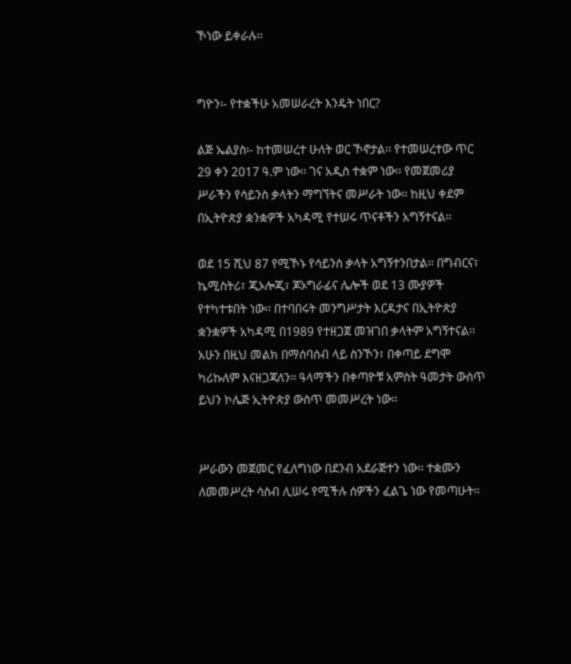ኾነው ይቀራሉ፡፡


ግዮን፡- የተቋችሁ አመሠራረት እንዴት ነበር?

ልጅ ኤልያስ፡- ከተመሠረተ ሁለት ወር ኾኖታል፡፡ የተመሠረተው ጥር 29 ቀን 2017 ዓ.ም ነው፡፡ ገና አዲስ ተቋም ነው፡፡ የመጀመሪያ ሥራችን የሳይንስ ቃላትን ማግኘትና መሥራት ነው፡፡ ከዚህ ቀደም በኢትዮጵያ ቋንቋዎች አካዳሚ የተሠሩ ጥናቶችን አግኝተናል፡፡

ወደ 15 ሺህ 87 የሚኾኑ የሳይንስ ቃላት አግኝተንበታል፡፡ በግብርና፣ ኬሚስትሪ፣ ጂኦሎጂ፣ ጆኦግራፊና ሌሎች ወደ 13 ሙያዎች የተካተቱበት ነው፡፡ በተባበሩት መንግሥታት እርዳታና በኢትዮጵያ ቋንቋዎች አካዳሚ በ1989 የተዘጋጀ መዝገበ ቃላትም አግኝተናል፡፡ አሁን በዚህ መልክ በማሰባሰብ ላይ ስንኾን፣ በቀጣይ ደግሞ ካሪኩለም እናዘጋጃለን፡፡ ዓላማችን በቀጣዮቹ አምስት ዓመታት ውስጥ ይህን ኮሌጅ ኢትዮጵያ ውስጥ መመሥረት ነው፡፡


ሥራውን መጀመር የፈለግነው በደንብ አደራጅተን ነው፡፡ ተቋሙን ለመመሥረት ሳስብ ሊሠሩ የሚችሉ ሰዎችን ፈልጌ ነው የመጣሁት፡፡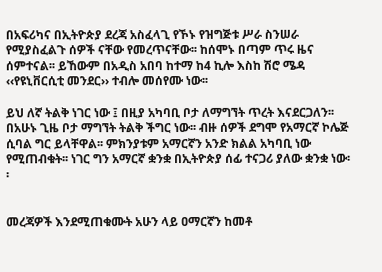በአፍሪካና በኢትዮጵያ ደረጃ አስፈላጊ የኾኑ የዝግጅቱ ሥራ ስንሠራ የሚያስፈልጉ ሰዎች ናቸው የመረጥናቸው፡፡ ከሰሞኑ በጣም ጥሩ ዜና ሰምተናል፡፡ ይኸውም በአዲስ አበባ ከተማ ከ4 ኪሎ እስከ ሽሮ ሜዳ ‹‹የዩኒቨርሲቲ መንደር›› ተብሎ መሰየሙ ነው፡፡

ይህ ለኛ ትልቅ ነገር ነው ፤ በዚያ አካባቢ ቦታ ለማግኘት ጥረት እናደርጋለን፡፡ በአሁኑ ጊዜ ቦታ ማግኘት ትልቅ ችግር ነው፡፡ ብዙ ሰዎች ደግሞ የአማርኛ ኮሌጅ ሲባል ግር ይላቸዋል፡፡ ምክንያቱም አማርኛን አንድ ክልል አካባቢ ነው የሚጠብቁት፡፡ ነገር ግን አማርኛ ቋንቋ በኢትዮጵያ ሰፊ ተናጋሪ ያለው ቋንቋ ነው፡፡


መረጃዎች እንደሚጠቁሙት አሁን ላይ ዐማርኛን ከመቶ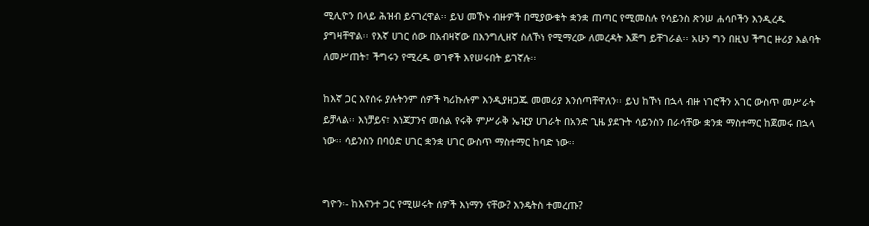ሚሊዮን በላይ ሕዝብ ይናገረዋል፡፡ ይህ መኾኑ ብዙዎች በሚያውቁት ቋንቋ ጠጣር የሚመስሉ የሳይንስ ጽንሠ ሐሳቦችን እንዲረዱ ያግዛቸዋል፡፡ የእኛ ሀገር ሰው በአብዛኛው በእንግሊዘኛ ስለኾነ የሚማረው ለመረዳት እጅግ ይቸገራል፡፡ አሁን ግን በዚህ ችግር ዙሪያ እልባት ለመሥጠት፣ ችግሩን የሚረዱ ወገኖች እየሠሩበት ይገኛሉ፡፡

ከእኛ ጋር እየሰሩ ያሉትንም ሰዎች ካሪኩሉም እንዲያዘጋጁ መመሪያ እንሰጣቸዋለን፡፡ ይህ ከኾነ በኋላ ብዙ ነገሮችን አገር ውስጥ መሥራት ይቻላል፡፡ እነቻይና፣ እነጃፓንና መሰል የሩቅ ምሥራቅ ኤዢያ ሀገራት በአንድ ጊዜ ያደጉት ሳይንስን በራሳቸው ቋንቋ ማስተማር ከጀመሩ በኋላ ነው፡፡ ሳይንስን በባዕድ ሀገር ቋንቋ ሀገር ውስጥ ማስተማር ከባድ ነው፡፡


ግዮን፡- ከእናንተ ጋር የሚሠሩት ሰዎች እነማን ናቸው? እንዴትስ ተመረጡ?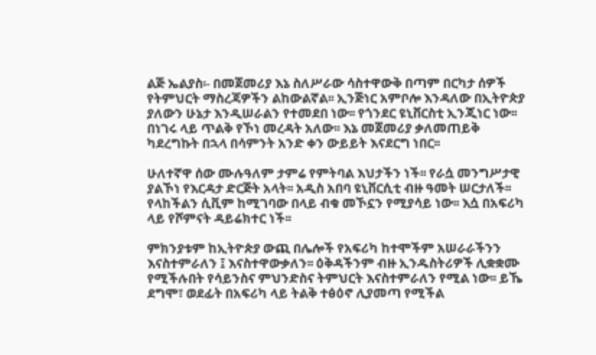ልጅ ኤልያስ፡- በመጀመሪያ እኔ ስለሥራው ሳስተዋውቅ በጣም በርካታ ሰዎች የትምህርት ማስረጃዎችን ልከውልኛል፡፡ ኢንጅነር አምቦሎ እንዳለው በኢትዮጵያ ያለውን ሁኔታ እንዲሠራልን የተመደበ ነው፡፡ የጎንደር ዩኒቨርስቲ ኢንጂነር ነው፡፡ በነገሩ ላይ ጥልቅ የኾነ መረዳት አለው፡፡ እኔ መጀመሪያ ቃለመጠይቅ ካደረግኩት በኋላ በሳምንት አንድ ቀን ውይይት እናደርግ ነበር፡፡

ሁለተኛዋ ሰው ሙሉዓለም ታምሬ የምትባል እህታችን ነች፡፡ የራሷ መንግሥታዊ ያልኾነ የእርዳታ ድርጅት አላት፡፡ አዲስ አበባ ዩኒቨርሲቲ ብዙ ዓመት ሠርታለች፡፡ የላከችልን ሲቪም ከሚገባው በላይ ብቁ መኾኗን የሚያሳይ ነው፡፡ እሷ በአፍሪካ ላይ የሾምናት ዳይሬክተር ነች፡፡

ምክንያቱም ከኢትዮጵያ ውጪ በሌሎች የአፍሪካ ከተሞችም አሠራራችንን እናስተምራለን ፤ እናስተዋውቃለን፡፡ ዕቅዳችንም ብዙ ኢንዱስትሪዎች ሊቋቋሙ የሚችሉበት የሳይንስና ምህንድስና ትምህርት እናስተምራለን የሚል ነው፡፡ ይኼ ደግሞ፣ ወደፊት በአፍሪካ ላይ ትልቅ ተፅዕኖ ሊያመጣ የሚችል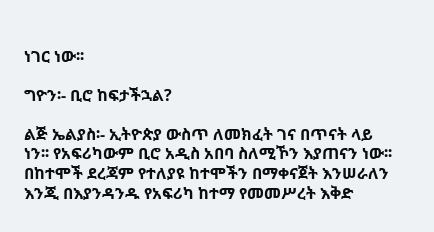ነገር ነው፡፡

ግዮን፡- ቢሮ ከፍታችኋል?

ልጅ ኤልያስ፡- ኢትዮጵያ ውስጥ ለመክፈት ገና በጥናት ላይ ነን፡፡ የአፍሪካውም ቢሮ አዲስ አበባ ስለሚኾን እያጠናን ነው፡፡ በከተሞች ደረጃም የተለያዩ ከተሞችን በማቀናጀት እንሠራለን እንጂ በእያንዳንዱ የአፍሪካ ከተማ የመመሥረት እቅድ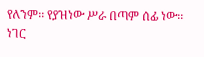የለንም፡፡ የያዝነው ሥራ በጣም ሰፊ ነው፡፡ ነገር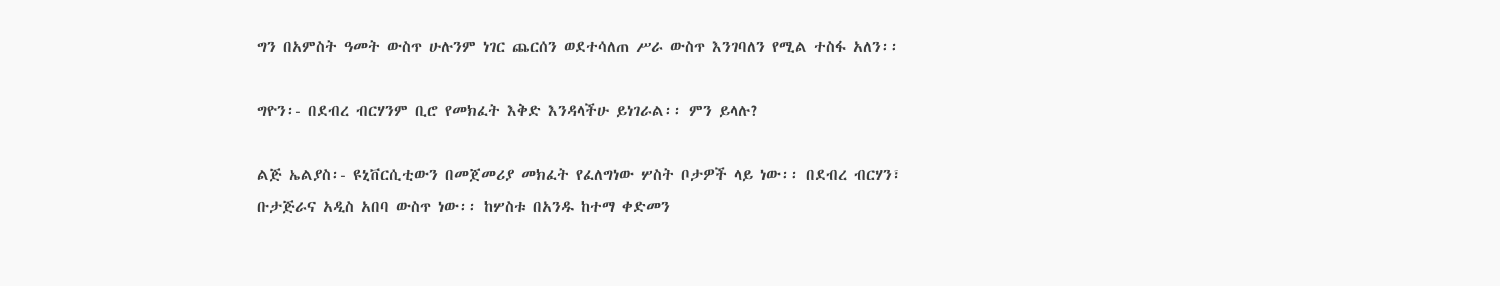ግን በአምስት ዓመት ውስጥ ሁሉንም ነገር ጨርሰን ወደተሳለጠ ሥራ ውስጥ እንገባለን የሚል ተስፋ አለን፡፡

ግዮን፡- በደብረ ብርሃንም ቢሮ የመክፈት እቅድ እንዳላችሁ ይነገራል፡፡ ምን ይላሉ?

ልጅ ኤልያስ፡- ዩኒቨርሲቲውን በመጀመሪያ መክፈት የፈለግነው ሦስት ቦታዎች ላይ ነው፡፡ በደብረ ብርሃን፣ ቡታጅራና አዲስ አበባ ውስጥ ነው፡፡ ከሦስቱ በአንዱ ከተማ ቀድመን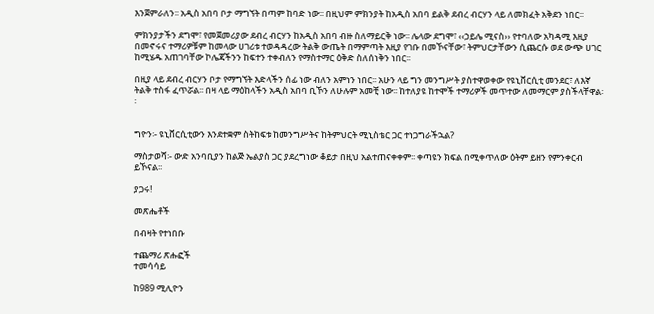እንጀምራለን፡፡ አዲስ አበባ ቦታ ማግኘት በጣም ከባድ ነው፡፡ በዚህም ምክንያት ከአዲስ አበባ ይልቅ ደብረ ብርሃን ላይ ለመክፈት አቅደን ነበር፡፡

ምክንያታችን ደግሞ፣ የመጀመሪያው ደብረ ብርሃን ከአዲስ አበባ ብዙ ስለማይርቅ ነው፡፡ ሌላው ደግሞ፣ ‹‹ኃይሌ ሚናስ›› የተባለው አካዳሚ እዚያ በመኖሩና ተማሪዎቹም ከመላው ሀገሪቱ ተወዳዳረው ትልቅ ውጤት በማምጣት እዚያ የገቡ በመኾናቸው፣ ትምህርታቸውን ሲጨርሱ ወደ ውጭ ሀገር ከሚሄዱ አጠገባቸው ኮሌጃችንን ከፍተን ተቀብለን የማስተማር ዕቅድ ስለሰነቅን ነበር፡፡

በዚያ ላይ ደብረ ብርሃን ቦታ የማግኘት እድላችን ሰፊ ነው ብለን አምነን ነበር፡፡ አሁን ላይ ግን መንግሥት ያስተዋወቀው የዩኒቨርሲቲ መንደር፣ ለእኛ ትልቅ ተስፋ ፈጥሯል፡፡ በዛ ላይ ማዕከላችን አዲስ አበባ ቢኾን ለሁሉም አመቺ ነው፡፡ ከተለያዩ ከተሞች ተማሪዎች መጥተው ለመማርም ያስችላቸዋል፡፡


ግዮን፡- ዩኒቨርሲቲውን እንደተቋም ስትከፍቱ ከመንግሥትና ከትምህርት ሚኒስቴር ጋር ተነጋግራችኋል?

ማስታወሻ፡- ውድ አንባቢያን ከልጅ ኤልያስ ጋር ያደረግነው ቆይታ በዚህ አልተጠናቀቀም፡፡ ቀጣዩን ክፍል በሚቀጥለው ዕትም ይዘን የምንቀርብ ይኾናል፡፡

ያጋሩ!

መጽሔቶች

በብዛት የተነበቡ

ተጨማሪ ጽሑፎች
ተመሳሳይ

ከ989 ሚሊዮን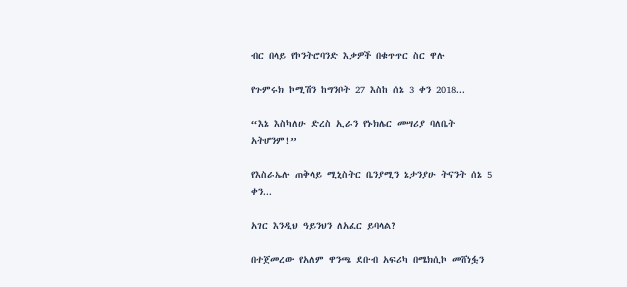ብር በላይ የኮንትሮባንድ እቃዎች በቁጥጥር ስር ዋሉ

የጉምሩክ ኮሚሽን ከግንቦት 27 እስከ ሰኔ 3 ቀን 2018...

“እኔ እስካለሁ ድረስ ኢራን የኑክሌር መሣሪያ ባለቤት አትሆንም!”

የእስራኤሉ ጠቅላይ ሚኒስትር ቤንያሚን ኔታንያሁ ትናንት ሰኔ 5 ቀን...

አገር እንዲህ ዓይንህን ለአፈር ይባላል?

በተጀመረው የአለም ዋንጫ ደቡብ አፍሪካ በሜክሲኮ መሸነፏን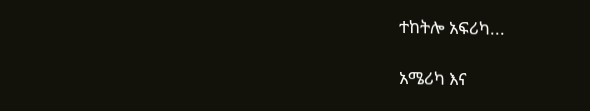ተከትሎ አፍሪካ...

አሜሪካ እና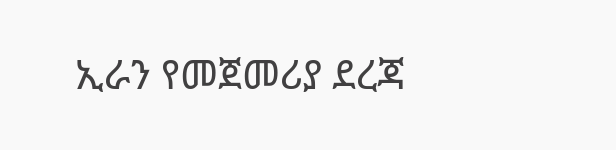ኢራን የመጀመሪያ ደረጃ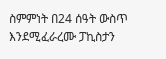ስምምነት በ24 ሰዓት ውስጥ እንደሚፈራረሙ ፓኪስታን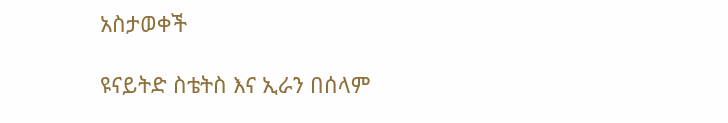አስታወቀች

ዩናይትድ ስቴትስ እና ኢራን በሰላም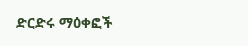ድርድሩ ማዕቀፎች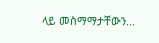ላይ መስማማታቸውን...